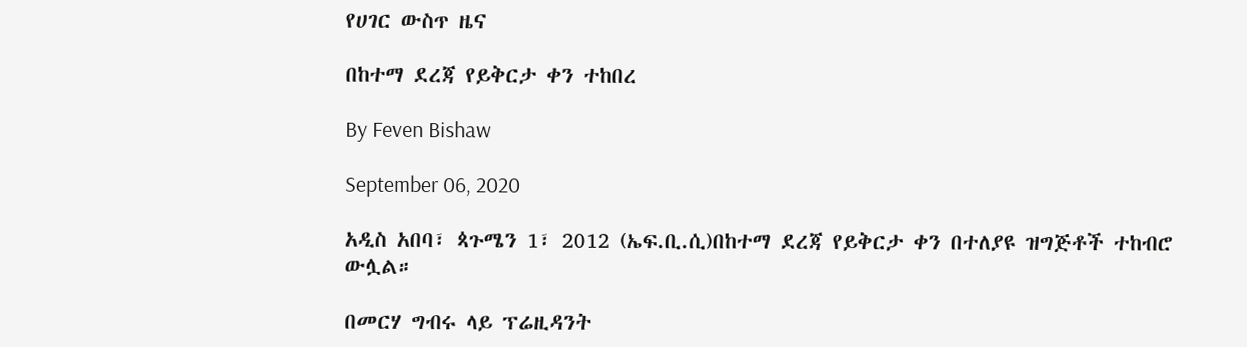የሀገር ውስጥ ዜና

በከተማ ደረጃ የይቅርታ ቀን ተከበረ

By Feven Bishaw

September 06, 2020

አዲስ አበባ፣ ጳጉሜን 1፣ 2012 (ኤፍ.ቢ.ሲ)በከተማ ደረጃ የይቅርታ ቀን በተለያዩ ዝግጅቶች ተከብሮ ውሏል።

በመርሃ ግብሩ ላይ ፕሬዚዳንት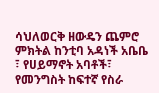ሳህለወርቅ ዘውዴን ጨምሮ ምክትል ከንቲባ አዳነች አቤቤ ፣ የሀይማኖት አባቶች፣ የመንግስት ከፍተኛ የስራ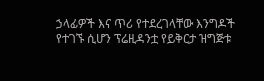ኃላፊዎች እና ጥሪ የተደረገላቸው እንግዶች የተገኙ ሲሆን ፕሬዚዳንቷ የይቅርታ ዝግጅቱ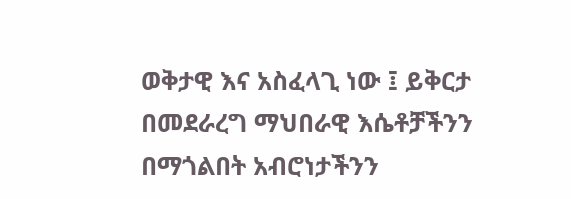ወቅታዊ እና አስፈላጊ ነው ፤ ይቅርታ በመደራረግ ማህበራዊ እሴቶቻችንን በማጎልበት አብሮነታችንን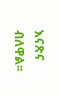እናጽና ብለዋል፡፡